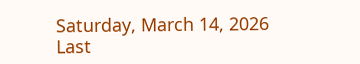Saturday, March 14, 2026 Last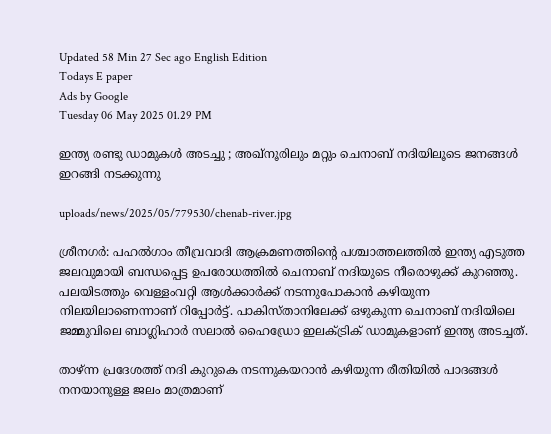Updated 58 Min 27 Sec ago English Edition
Todays E paper
Ads by Google
Tuesday 06 May 2025 01.29 PM

ഇന്ത്യ രണ്ടു ഡാമുകള്‍ അടച്ചു ; അഖ്‌നൂരിലും മറ്റും ചെനാബ് നദിയിലൂടെ ജനങ്ങള്‍ ഇറങ്ങി നടക്കുന്നു

uploads/news/2025/05/779530/chenab-river.jpg

ശ്രീനഗര്‍: പഹല്‍ഗാം തീവ്രവാദി ആക്രമണത്തിന്റെ പശ്ചാത്തലത്തില്‍ ഇന്ത്യ എടുത്ത ജലവുമായി ബന്ധപ്പെട്ട ഉപരോധത്തില്‍ ചെനാബ് നദിയുടെ നീരൊഴുക്ക് കുറഞ്ഞു. പലയിടത്തും വെള്ളംവറ്റി ആള്‍ക്കാര്‍ക്ക് നടന്നുപോകാന്‍ കഴിയുന്ന നിലയിലാണെന്നാണ് റിപ്പോര്‍ട്ട്. പാകിസ്താനിലേക്ക് ഒഴുകുന്ന ചെനാബ് നദിയിലെ ജമ്മുവിലെ ബാഗ്ലിഹാര്‍ സലാല്‍ ഹൈഡ്രോ ഇലക്ട്രിക് ഡാമുകളാണ് ഇന്ത്യ അടച്ചത്.

താഴ്ന്ന പ്രദേശത്ത് നദി കുറുകെ നടന്നുകയറാന്‍ കഴിയുന്ന രീതിയില്‍ പാദങ്ങള്‍ നനയാനുള്ള ജലം മാത്രമാണ്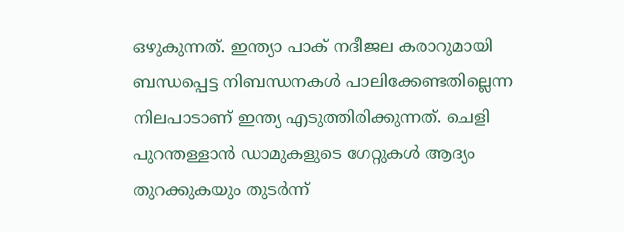ഒഴുകുന്നത്. ഇന്ത്യാ പാക് നദീജല കരാറുമായി ബന്ധപ്പെട്ട നിബന്ധനകള്‍ പാലിക്കേണ്ടതില്ലെന്ന നിലപാടാണ് ഇന്ത്യ എടുത്തിരിക്കുന്നത്. ചെളി പുറന്തള്ളാന്‍ ഡാമുകളുടെ ഗേറ്റുകള്‍ ആദ്യം തുറക്കുകയും തുടര്‍ന്ന്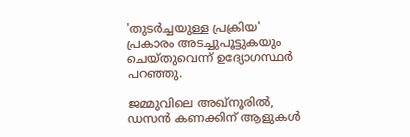'തുടര്‍ച്ചയുള്ള പ്രക്രിയ' പ്രകാരം അടച്ചുപൂട്ടുകയും ചെയ്തുവെന്ന് ഉദ്യോഗസ്ഥര്‍ പറഞ്ഞു.

ജമ്മുവിലെ അഖ്നൂരില്‍, ഡസന്‍ കണക്കിന് ആളുകള്‍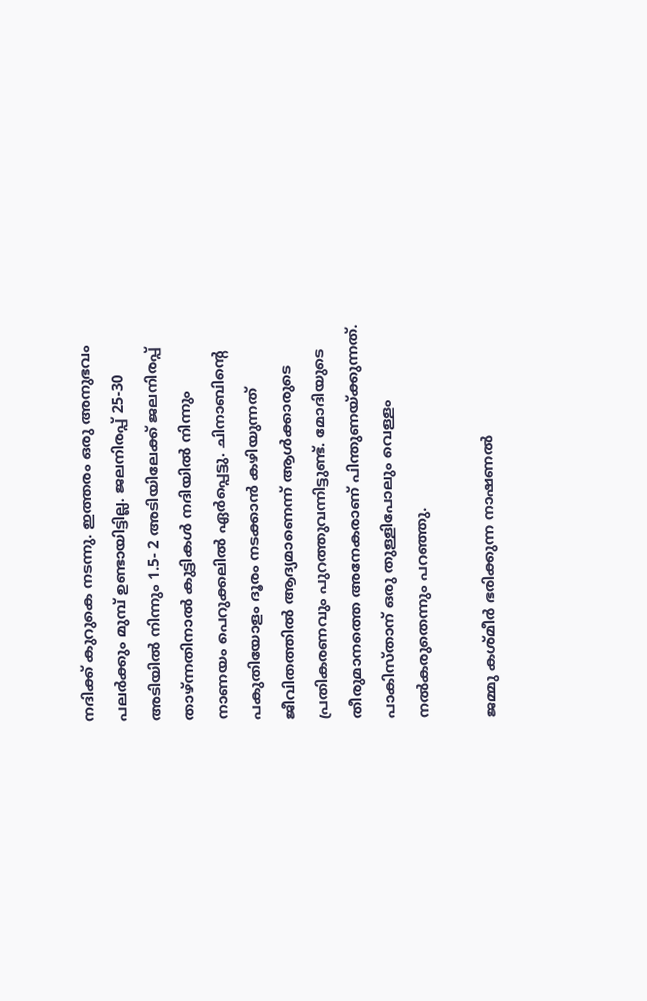നദിക്ക് കുറുകെ നടന്നു. ഇത്തരം ഒരു അനുഭവം പലര്‍ക്കും മുമ്പ് ഉണ്ടായിട്ടില്ല. ജലനിരപ്പ് 25-30 അടിയില്‍ നിന്നും 1.5- 2 അടിയിലേക്ക് ജലനിരപ്പ് താഴ്ന്നതിനാല്‍ കുട്ടികള്‍ നദിയില്‍ നിന്നും നാണയം പെറുക്കലില്‍ ഏര്‍പ്പെട്ടു. ചിനാബിന്റെ പകുതിയോളം ദൂരം നടക്കാന്‍ കഴിയുന്നത് ജീവിതത്തില്‍ ആദ്യമാണെന്ന് ആള്‍ക്കാരുടെ പ്രതികരണവും പുറത്തുവന്നിട്ടുണ്ട്. മോദിയുടെ തീരുമാനത്തെ അനേകരാണ് പിന്തുണയ്ക്കുന്നത്. പാകിസ്താന് ഒരു തുള്ളിപോലും വെള്ളം നല്‍കരുതെന്നും പറഞ്ഞു.

ജമ്മു കശ്മീര്‍ ഭരിക്കുന്ന നാഷണല്‍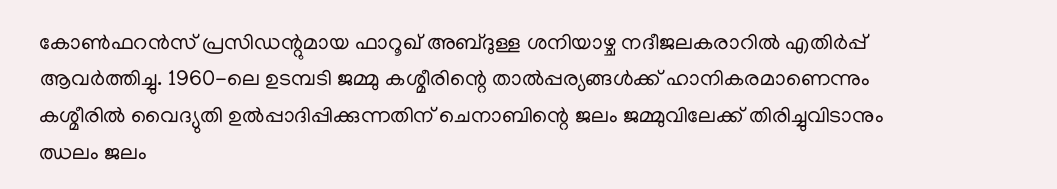കോണ്‍ഫറന്‍സ് പ്രസിഡന്റുമായ ഫാറൂഖ് അബ്ദുള്ള ശനിയാഴ്ച നദീജലകരാറില്‍ എതിര്‍പ്പ് ആവര്‍ത്തിച്ചു. 1960-ലെ ഉടമ്പടി ജമ്മു കശ്മീരിന്റെ താല്‍പ്പര്യങ്ങള്‍ക്ക് ഹാനികരമാണെന്നും കശ്മീരില്‍ വൈദ്യുതി ഉല്‍പ്പാദിപ്പിക്കുന്നതിന് ചെനാബിന്റെ ജലം ജമ്മുവിലേക്ക് തിരിച്ചുവിടാനും ഝലം ജലം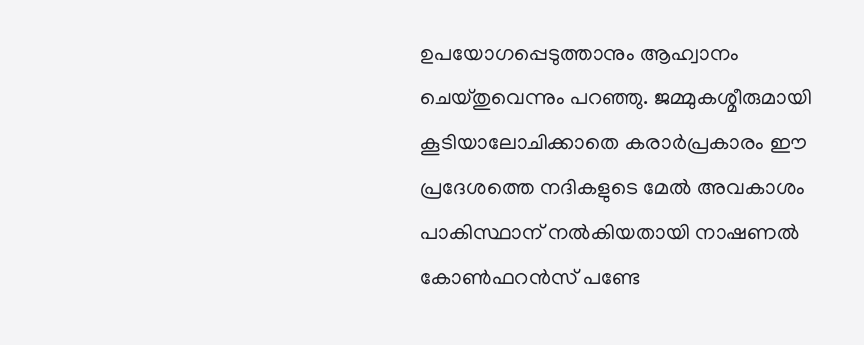ഉപയോഗപ്പെടുത്താനും ആഹ്വാനം ചെയ്തുവെന്നും പറഞ്ഞു. ജമ്മുകശ്മീരുമായി കൂടിയാലോചിക്കാതെ കരാര്‍പ്രകാരം ഈ പ്രദേശത്തെ നദികളുടെ മേല്‍ അവകാശം പാകിസ്ഥാന് നല്‍കിയതായി നാഷണല്‍ കോണ്‍ഫറന്‍സ് പണ്ടേ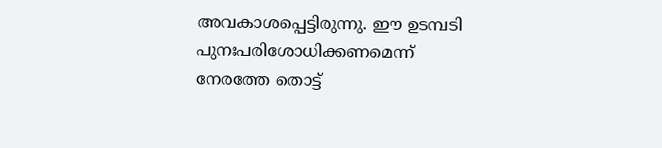അവകാശപ്പെട്ടിരുന്നു. ഈ ഉടമ്പടി പുനഃപരിശോധിക്കണമെന്ന് നേരത്തേ തൊട്ട്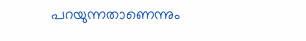പറയുന്നതാണെന്നും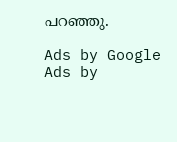പറഞ്ഞു.

Ads by Google
Ads by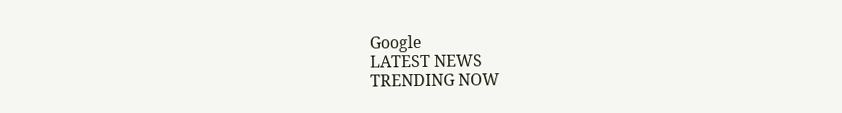Google
LATEST NEWS
TRENDING NOW